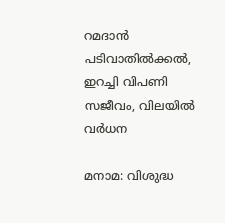റമദാൻ പടിവാതിൽക്കൽ, ഇറച്ചി വിപണി സജീവം, വിലയിൽ വർധന

മനാമ: വിശുദ്ധ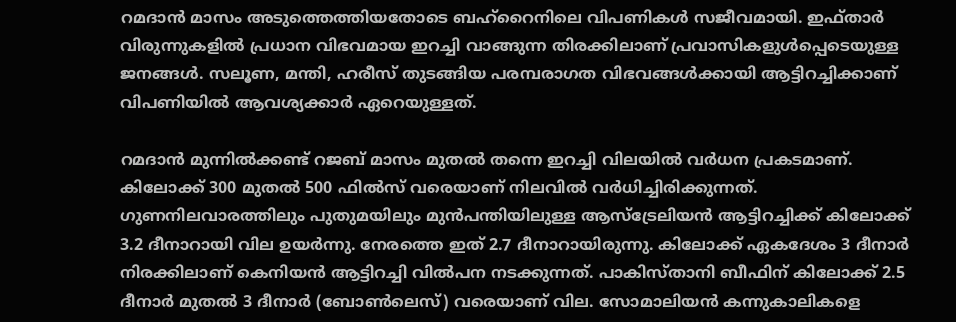റമദാൻ മാസം അടുത്തെത്തിയതോടെ ബഹ്‌റൈനിലെ വിപണികൾ സജീവമായി. ഇഫ്താർ വിരുന്നുകളിൽ പ്രധാന വിഭവമായ ഇറച്ചി വാങ്ങുന്ന തിരക്കിലാണ് പ്രവാസികളുൾപ്പെടെയുള്ള ജനങ്ങൾ. സലൂണ, മന്തി, ഹരീസ് തുടങ്ങിയ പരമ്പരാഗത വിഭവങ്ങൾക്കായി ആട്ടിറച്ചിക്കാണ് വിപണിയിൽ ആവശ്യക്കാർ ഏറെയുള്ളത്.

റമദാൻ മുന്നിൽക്കണ്ട് റജബ് മാസം മുതൽ തന്നെ ഇറച്ചി വിലയിൽ വർധന പ്രകടമാണ്. കിലോക്ക് 300 മുതൽ 500 ഫിൽസ് വരെയാണ് നിലവിൽ വർധിച്ചിരിക്കുന്നത്. ഗുണനിലവാരത്തിലും പുതുമയിലും മുൻപന്തിയിലുള്ള ആസ്‌ട്രേലിയൻ ആട്ടിറച്ചിക്ക് കിലോക്ക് 3.2 ദീനാറായി വില ഉയർന്നു. നേരത്തെ ഇത് 2.7 ദീനാറായിരുന്നു. കിലോക്ക് ഏകദേശം 3 ദീനാർ നിരക്കിലാണ് കെനിയൻ ആട്ടിറച്ചി വിൽപന നടക്കുന്നത്. പാകിസ്താനി ബീഫിന് കിലോക്ക് 2.5 ദീനാർ മുതൽ 3 ദീനാർ (ബോൺലെസ്) വരെയാണ് വില. സോമാലിയൻ കന്നുകാലികളെ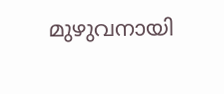മുഴുവനായി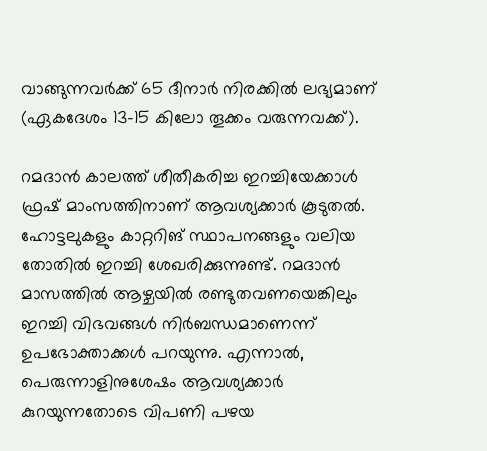വാങ്ങുന്നവർക്ക് 65 ദീനാർ നിരക്കിൽ ലഭ്യമാണ് (ഏകദേശം 13-15 കിലോ തൂക്കം വരുന്നവക്ക്).

റമദാൻ കാലത്ത് ശീതീകരിച്ച ഇറച്ചിയേക്കാൾ ഫ്രഷ് മാംസത്തിനാണ് ആവശ്യക്കാർ കൂടുതൽ. ഹോട്ടലുകളും കാറ്ററിങ് സ്ഥാപനങ്ങളും വലിയ തോതിൽ ഇറച്ചി ശേഖരിക്കുന്നുണ്ട്. റമദാൻ മാസത്തിൽ ആഴ്ചയിൽ രണ്ടുതവണയെങ്കിലും ഇറച്ചി വിഭവങ്ങൾ നിർബന്ധമാണെന്ന് ഉപഭോക്താക്കൾ പറയുന്നു. എന്നാൽ, പെരുന്നാളിനുശേഷം ആവശ്യക്കാർ കുറയുന്നതോടെ വിപണി പഴയ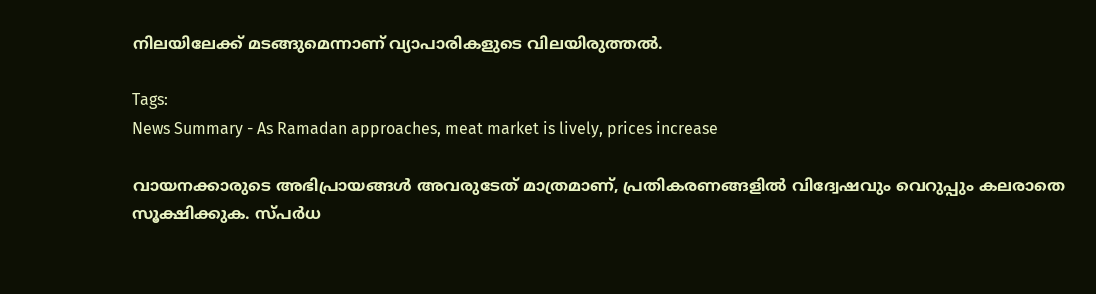നിലയിലേക്ക് മടങ്ങുമെന്നാണ് വ്യാപാരികളുടെ വിലയിരുത്തൽ.

Tags:
News Summary - As Ramadan approaches, meat market is lively, prices increase

വായനക്കാരുടെ അഭിപ്രായങ്ങള്‍ അവരുടേത് മാത്രമാണ്, പ്രതികരണങ്ങളിൽ വിദ്വേഷവും വെറുപ്പും കലരാതെ സൂക്ഷിക്കുക. സ്പർധ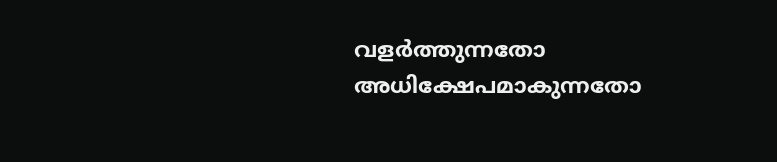വളർത്തുന്നതോ അധിക്ഷേപമാകുന്നതോ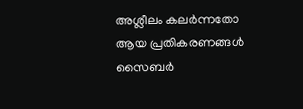അശ്ലീലം കലർന്നതോ ആയ പ്രതികരണങ്ങൾ സൈബർ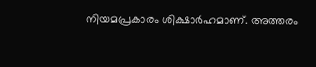നിയമപ്രകാരം ശിക്ഷാർഹമാണ്. അത്തരം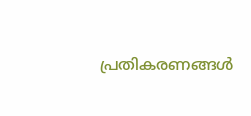പ്രതികരണങ്ങൾ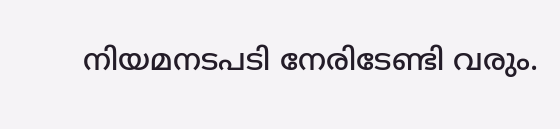നിയമനടപടി നേരിടേണ്ടി വരും.